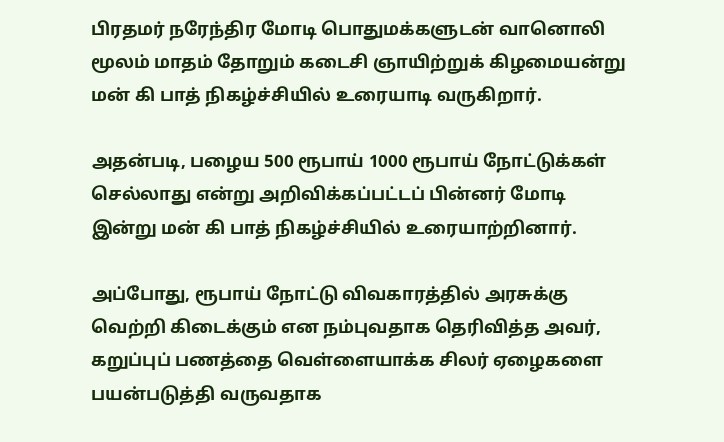பிரதமர் நரேந்திர மோடி பொதுமக்களுடன் வானொலி மூலம் மாதம் தோறும் கடைசி ஞாயிற்றுக் கிழமையன்று மன் கி பாத் நிகழ்ச்சியில் உரையாடி வருகிறார்.

அதன்படி, பழைய 500 ரூபாய் 1000 ரூபாய் நோட்டுக்கள் செல்லாது என்று அறிவிக்கப்பட்டப் பின்னர் மோடி இன்று மன் கி பாத் நிகழ்ச்சியில் உரையாற்றினார்.

அப்போது, ரூபாய் நோட்டு விவகாரத்தில் அரசுக்கு வெற்றி கிடைக்கும் என நம்புவதாக தெரிவித்த அவர், கறுப்புப் பணத்தை வெள்ளையாக்க சிலர் ஏழைகளை பயன்படுத்தி வருவதாக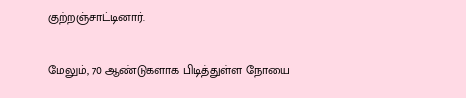குற்றஞ்சாட்டினார்.

மேலும், 70 ஆண்டுகளாக பிடித்துள்ள நோயை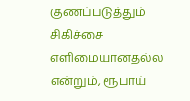குணப்படுத்தும் சிகிச்சை எளிமையானதல்ல என்றும், ரூபாய்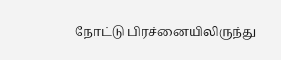நோட்டு பிரச்னையிலிருந்து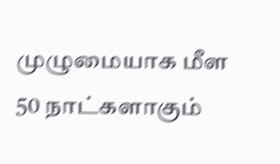முழுமையாக மீள 50 நாட்களாகும்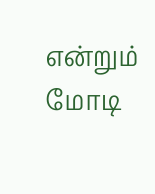என்றும் மோடி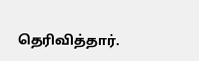தெரிவித்தார்.